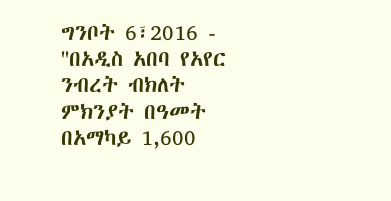ግንቦት 6፣2016 - ''በአዲስ አበባ የአየር ንብረት ብክለት ምክንያት በዓመት በአማካይ 1,600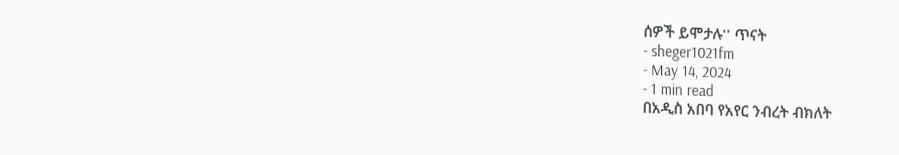ሰዎች ይሞታሉ'' ጥናት
- sheger1021fm
- May 14, 2024
- 1 min read
በአዲስ አበባ የአየር ንብረት ብክለት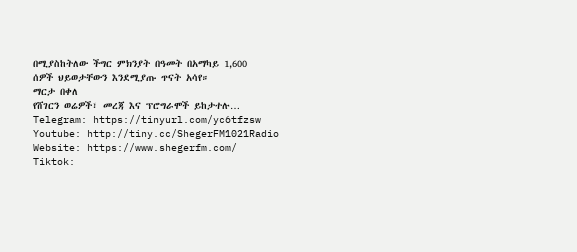በሚያስከትለው ችግር ምክንያት በዓመት በአማካይ 1,600 ሰዎች ህይወታቸውን እንደሚያጡ ጥናት አሳየ።
ማርታ በቀለ
የሸገርን ወሬዎች፣ መረጃ እና ፕሮግራሞች ይከታተሉ…
Telegram: https://tinyurl.com/yc6tfzsw
Youtube: http://tiny.cc/ShegerFM1021Radio
Website: https://www.shegerfm.com/
Tiktok: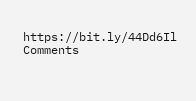https://bit.ly/44Dd6Il
Comments